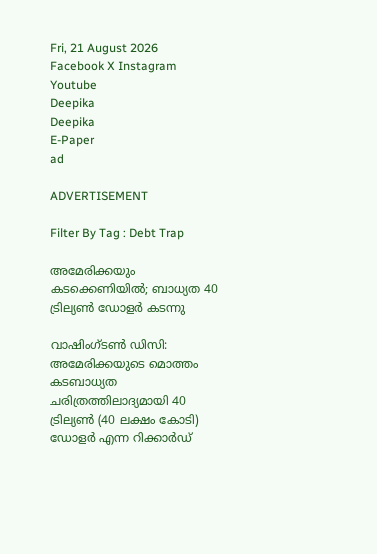Fri, 21 August 2026
Facebook X Instagram Youtube
Deepika
Deepika
E-Paper
ad

ADVERTISEMENT

Filter By Tag : Debt Trap

അമേരിക്കയും കടക്കെണിയിൽ; ബാധ്യത 40 ട്രില്യൺ ഡോളർ കടന്നു

വാഷിംഗ്ടൺ ഡിസി: അമേരിക്കയുടെ മൊത്തം കടബാധ്യത ചരിത്രത്തിലാദ്യമായി 40 ട്രില്യൺ (40 ലക്ഷം കോടി) ഡോളർ എന്ന റിക്കാർഡ്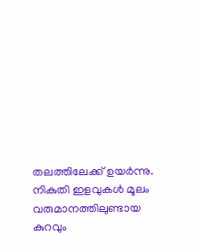തലത്തിലേക്ക് ഉയർന്നു. നികുതി ഇളവുകൾ മൂലം വരുമാനത്തിലുണ്ടായ കുറവും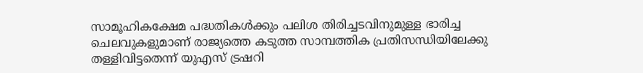സാമൂഹികക്ഷേമ പദ്ധതികൾക്കും പലിശ തിരിച്ചടവിനുമുള്ള ഭാരിച്ച ചെലവുകളുമാണ് രാജ്യത്തെ കടുത്ത സാമ്പത്തിക പ്രതിസന്ധിയിലേക്കു തള്ളിവിട്ടതെന്ന് യുഎസ് ട്രഷറി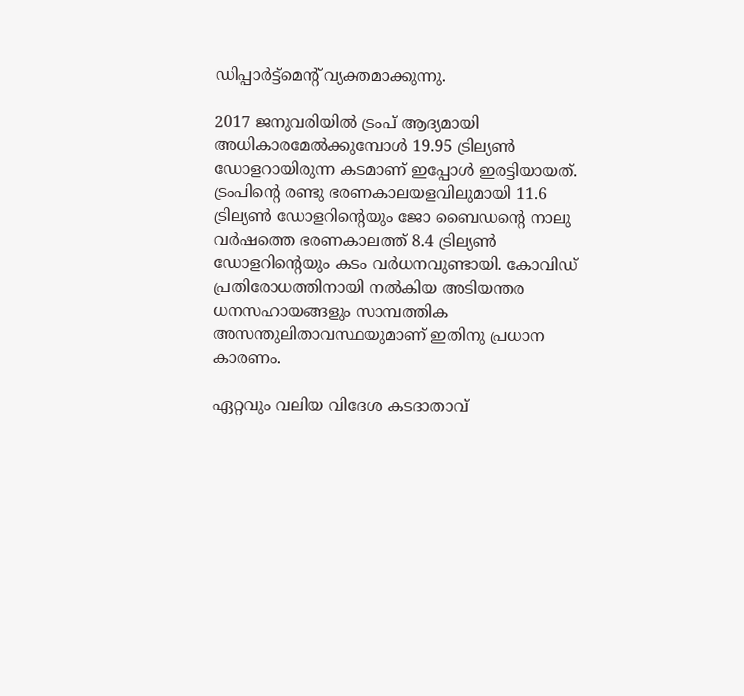ഡിപ്പാർട്ട്മെന്‍റ് വ്യക്തമാക്കുന്നു.

2017 ജനുവരിയിൽ ട്രംപ് ആദ്യമായി അധികാരമേൽക്കുമ്പോൾ 19.95 ട്രില്യൺ ഡോളറായിരുന്ന കടമാണ് ഇപ്പോൾ ഇരട്ടിയായത്. ട്രംപിന്‍റെ രണ്ടു ഭരണകാലയളവിലുമായി 11.6 ട്രില്യൺ ഡോളറിന്‍റെയും ജോ ബൈഡന്‍റെ നാലു വർഷത്തെ ഭരണകാലത്ത് 8.4 ട്രില്യൺ ഡോളറിന്‍റെയും കടം വർധനവുണ്ടായി. കോവിഡ് പ്രതിരോധത്തിനായി നൽകിയ അടിയന്തര ധനസഹായങ്ങളും സാമ്പത്തിക അസന്തുലിതാവസ്ഥയുമാണ് ഇതിനു പ്രധാന കാരണം.

ഏറ്റവും വലിയ വിദേശ കടദാതാവ്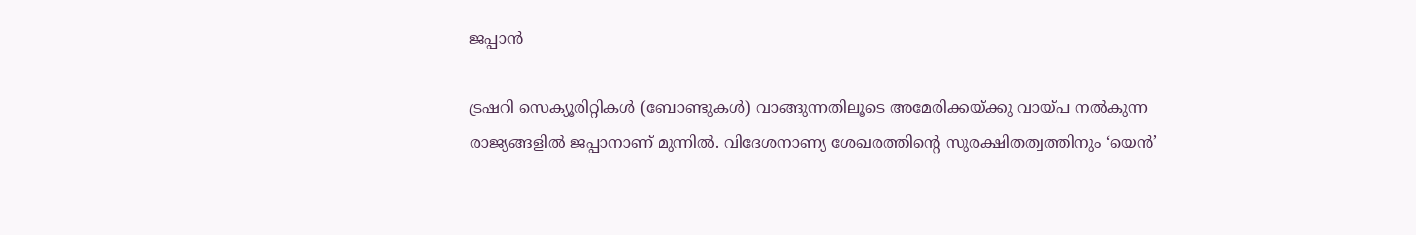ജപ്പാൻ

ട്രഷറി സെക്യൂരിറ്റികൾ (ബോണ്ടുകൾ) വാങ്ങുന്നതിലൂടെ അമേരിക്കയ്ക്കു വായ്പ നൽകുന്ന രാജ്യങ്ങളിൽ ജപ്പാനാണ് മുന്നിൽ. വിദേശനാണ്യ ശേഖരത്തിന്‍റെ സുരക്ഷിതത്വത്തിനും ‘യെൻ’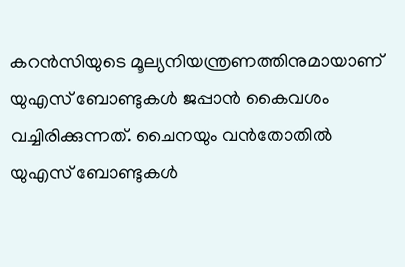കറൻസിയുടെ മൂല്യനിയന്ത്രണത്തിനുമായാണ് യുഎസ് ബോണ്ടുകൾ ജപ്പാൻ കൈവശം വച്ചിരിക്കുന്നത്. ചൈനയും വൻതോതിൽ യുഎസ് ബോണ്ടുകൾ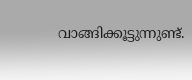വാങ്ങിക്കൂട്ടുന്നുണ്ട്.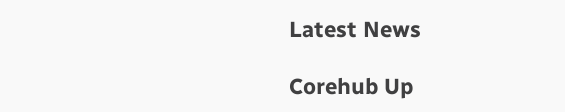Latest News

Corehub Up